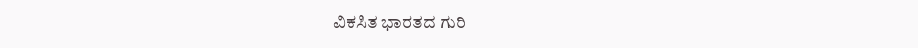ವಿಕಸಿತ ಭಾರತದ ಗುರಿ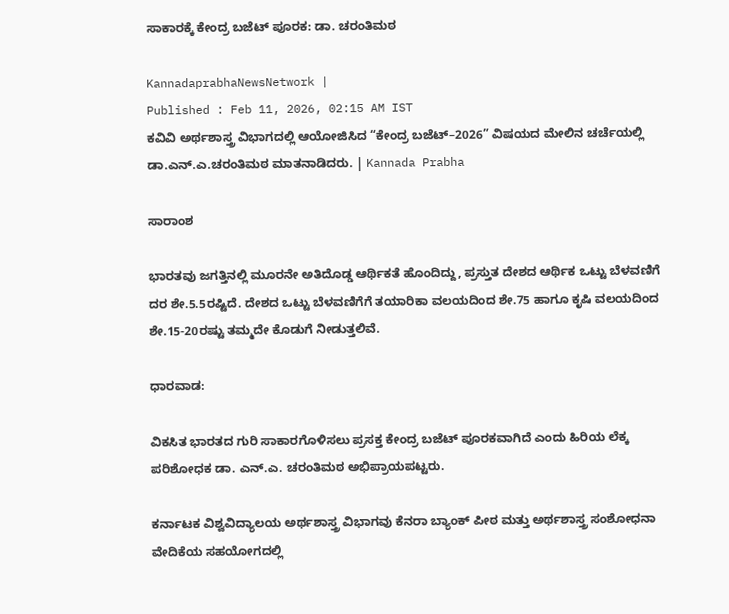ಸಾಕಾರಕ್ಕೆ ಕೇಂದ್ರ ಬಜೆಟ್‌ ಪೂರಕ: ಡಾ. ಚರಂತಿಮಠ

KannadaprabhaNewsNetwork |
Published : Feb 11, 2026, 02:15 AM IST
ಕವಿವಿ ಅರ್ಥಶಾಸ್ತ್ರ ವಿಭಾಗದಲ್ಲಿ ಆಯೋಜಿಸಿದ “ಕೇಂದ್ರ ಬಜೆಟ್–2026” ವಿಷಯದ ಮೇಲಿನ ಚರ್ಚೆಯಲ್ಲಿ ಡಾ.ಎನ್.ಎ.ಚರಂತಿಮಠ ಮಾತನಾಡಿದರು. | Kannada Prabha

ಸಾರಾಂಶ

ಭಾರತವು ಜಗತ್ತಿನಲ್ಲಿ ಮೂರನೇ ಅತಿದೊಡ್ಡ ಆರ್ಥಿಕತೆ ಹೊಂದಿದ್ದು, ಪ್ರಸ್ತುತ ದೇಶದ ಆರ್ಥಿಕ ಒಟ್ಟು ಬೆಳವಣಿಗೆ ದರ ಶೇ.5.5ರಷ್ಟಿದೆ. ದೇಶದ ಒಟ್ಟು ಬೆಳವಣಿಗೆಗೆ ತಯಾರಿಕಾ ವಲಯದಿಂದ ಶೇ.75 ಹಾಗೂ ಕೃಷಿ ವಲಯದಿಂದ ಶೇ.15-20ರಷ್ಟು ತಮ್ಮದೇ ಕೊಡುಗೆ ನೀಡುತ್ತಲಿವೆ.

ಧಾರವಾಡ:

ವಿಕಸಿತ ಭಾರತದ ಗುರಿ ಸಾಕಾರಗೊಳಿಸಲು‌ ಪ್ರಸಕ್ತ ಕೇಂದ್ರ ಬಜೆಟ್ ಪೂರಕವಾಗಿದೆ ಎಂದು ಹಿರಿಯ ಲೆಕ್ಕ ಪರಿಶೋಧಕ ಡಾ. ಎನ್.ಎ. ಚರಂತಿಮಠ ಅಭಿಪ್ರಾಯಪಟ್ಟರು.

ಕರ್ನಾಟಕ ವಿಶ್ವವಿದ್ಯಾಲಯ ಅರ್ಥಶಾಸ್ತ್ರ ವಿಭಾಗವು ಕೆನರಾ ಬ್ಯಾಂಕ್ ಪೀಠ ಮತ್ತು ಅರ್ಥಶಾಸ್ತ್ರ ಸಂಶೋಧನಾ ವೇದಿಕೆಯ ಸಹಯೋಗದಲ್ಲಿ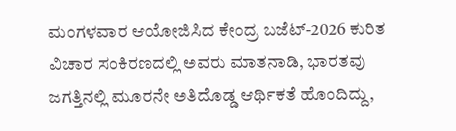ಮಂಗಳವಾರ ಆಯೋಜಿಸಿದ ಕೇಂದ್ರ ಬಜೆಟ್-2026 ಕುರಿತ ವಿಚಾರ ಸಂಕಿರಣದಲ್ಲಿ ಅವರು ಮಾತನಾಡಿ, ಭಾರತವು ಜಗತ್ತಿನಲ್ಲಿ ಮೂರನೇ ಅತಿದೊಡ್ಡ ಆರ್ಥಿಕತೆ ಹೊಂದಿದ್ದು,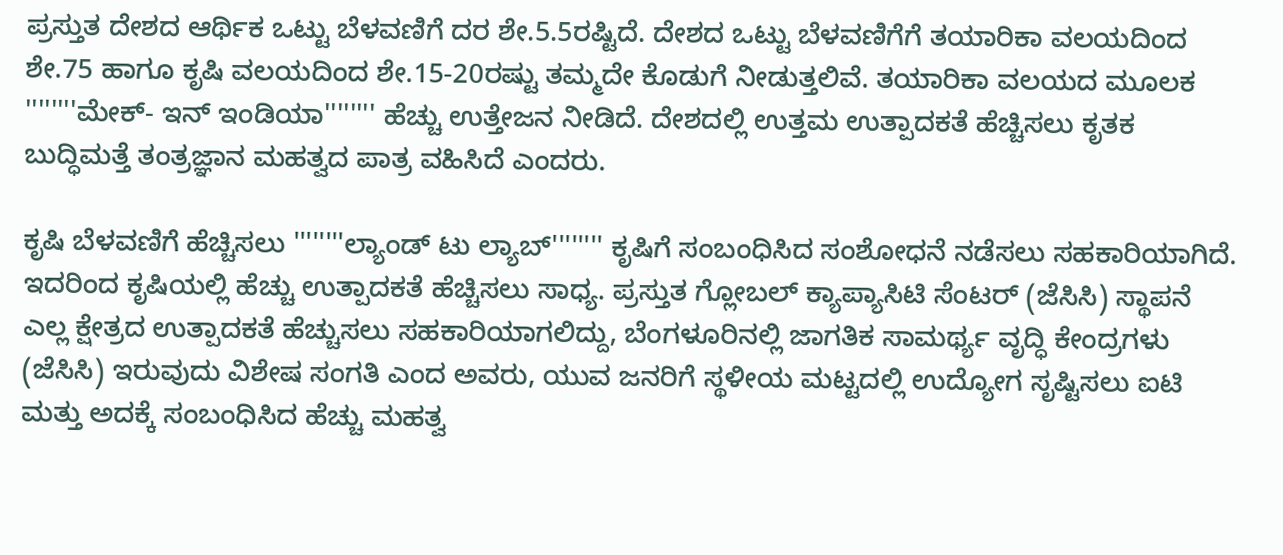ಪ್ರಸ್ತುತ ದೇಶದ ಆರ್ಥಿಕ ಒಟ್ಟು ಬೆಳವಣಿಗೆ ದರ ಶೇ.5.5ರಷ್ಟಿದೆ. ದೇಶದ ಒಟ್ಟು ಬೆಳವಣಿಗೆಗೆ ತಯಾರಿಕಾ ವಲಯದಿಂದ ಶೇ.75 ಹಾಗೂ ಕೃಷಿ ವಲಯದಿಂದ ಶೇ.15-20ರಷ್ಟು ತಮ್ಮದೇ ಕೊಡುಗೆ ನೀಡುತ್ತಲಿವೆ. ತಯಾರಿಕಾ ವಲಯದ ಮೂಲಕ ''''''''ಮೇಕ್- ಇನ್ ಇಂಡಿಯಾ'''''''' ಹೆಚ್ಚು ಉತ್ತೇಜನ ನೀಡಿದೆ. ದೇಶದಲ್ಲಿ ಉತ್ತಮ ಉತ್ಪಾದಕತೆ ಹೆಚ್ಚಿಸಲು ಕೃತಕ ಬುದ್ಧಿಮತ್ತೆ ತಂತ್ರಜ್ಞಾನ ಮಹತ್ವದ ಪಾತ್ರ ವಹಿಸಿದೆ ಎಂದರು.

ಕೃಷಿ ಬೆಳವಣಿಗೆ ಹೆಚ್ಚಿಸಲು ''''''''ಲ್ಯಾಂಡ್ ಟು ಲ್ಯಾಬ್'''''''' ಕೃಷಿಗೆ ಸಂಬಂಧಿಸಿದ ಸಂಶೋಧನೆ ನಡೆಸಲು ಸಹಕಾರಿಯಾಗಿದೆ. ಇದರಿಂದ ಕೃಷಿಯಲ್ಲಿ ಹೆಚ್ಚು ಉತ್ಪಾದಕತೆ ಹೆಚ್ಚಿಸಲು ಸಾಧ್ಯ. ಪ್ರಸ್ತುತ ಗ್ಲೋಬಲ್ ಕ್ಯಾಪ್ಯಾಸಿಟಿ ಸೆಂಟರ್ (ಜೆಸಿಸಿ) ಸ್ಥಾಪನೆ ಎಲ್ಲ ಕ್ಷೇತ್ರದ ಉತ್ಪಾದಕತೆ ಹೆಚ್ಚುಸಲು ಸಹಕಾರಿಯಾಗಲಿದ್ದು, ಬೆಂಗಳೂರಿನಲ್ಲಿ ಜಾಗತಿಕ ಸಾಮರ್ಥ್ಯ ವೃದ್ಧಿ ಕೇಂದ್ರಗಳು (ಜೆಸಿಸಿ) ಇರುವುದು ವಿಶೇಷ ಸಂಗತಿ ಎಂದ ಅವರು, ಯುವ ಜನರಿಗೆ ಸ್ಥಳೀಯ ಮಟ್ಟದಲ್ಲಿ ಉದ್ಯೋಗ ಸೃಷ್ಟಿಸಲು ಐಟಿ ಮತ್ತು ಅದಕ್ಕೆ ಸಂಬಂಧಿಸಿದ ಹೆಚ್ಚು ಮಹತ್ವ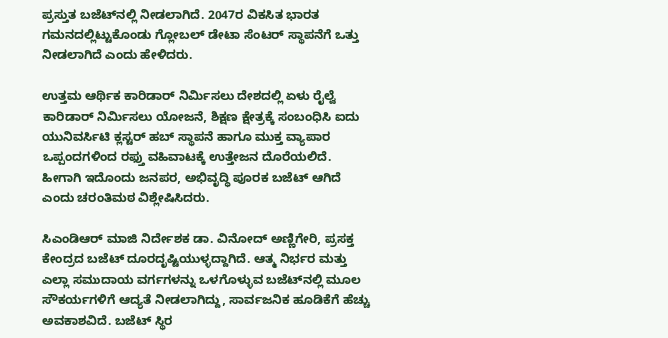ಪ್ರಸ್ತುತ ಬಜೆಟ್‌ನಲ್ಲಿ ನೀಡಲಾಗಿದೆ. 2047ರ ವಿಕಸಿತ ಭಾರತ ಗಮನದಲ್ಲಿಟ್ಟುಕೊಂಡು ಗ್ಲೋಬಲ್ ಡೇಟಾ ಸೆಂಟರ್ ಸ್ಥಾಪನೆಗೆ ಒತ್ತು ನೀಡಲಾಗಿದೆ ಎಂದು ಹೇಳಿದರು.

ಉತ್ತಮ ಆರ್ಥಿಕ ಕಾರಿಡಾರ್ ‌ನಿರ್ಮಿಸಲು ದೇಶದಲ್ಲಿ ಏಳು ರೈಲ್ವೆ ಕಾರಿಡಾರ್ ನಿರ್ಮಿಸಲು ಯೋಜನೆ, ಶಿಕ್ಷಣ ಕ್ಷೇತ್ರಕ್ಕೆ ಸಂಬಂಧಿಸಿ ಐದು ಯುನಿವರ್ಸಿಟಿ ಕ್ಲಸ್ಟರ್ ಹಬ್ ಸ್ಥಾಪನೆ ಹಾಗೂ ಮುಕ್ತ ವ್ಯಾಪಾರ ಒಪ್ಪಂದಗಳಿಂದ ರಫ್ತು ವಹಿವಾಟಕ್ಕೆ ಉತ್ತೇಜನ ದೊರೆಯಲಿದೆ. ಹೀಗಾಗಿ ಇದೊಂದು ಜನಪರ, ಅಭಿವೃದ್ಧಿ ಪೂರಕ ಬಜೆಟ್ ಆಗಿದೆ ಎಂದು ಚರಂತಿಮಠ ವಿಶ್ಲೇಷಿಸಿದರು.

ಸಿಎಂಡಿಆರ್ ಮಾಜಿ ನಿರ್ದೇಶಕ ಡಾ. ವಿನೋದ್ ಅಣ್ಣಿಗೇರಿ, ಪ್ರಸಕ್ತ ಕೇಂದ್ರದ ಬಜೆಟ್ ದೂರದೃಷ್ಟಿಯುಳ್ಳದ್ದಾಗಿದೆ. ಆತ್ಮ ನಿರ್ಭರ ಮತ್ತು ಎಲ್ಲಾ ಸಮುದಾಯ ವರ್ಗಗಳನ್ನು ಒಳಗೊಳ್ಳುವ ಬಜೆಟ್‌ನಲ್ಲಿ ಮೂಲ ಸೌಕರ್ಯಗಳಿಗೆ ಆದ್ಯತೆ ನೀಡಲಾಗಿದ್ದು, ಸಾರ್ವಜನಿಕ ಹೂಡಿಕೆಗೆ ಹೆಚ್ಚು ಅವಕಾಶವಿದೆ. ಬಜೆಟ್ ಸ್ಥಿರ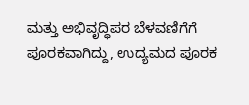ಮತ್ತು ಅಭಿವೃದ್ಧಿಪರ ಬೆಳವಣಿಗೆಗೆ ಪೂರಕವಾಗಿದ್ದು, ಉದ್ಯಮದ ಪೂರಕ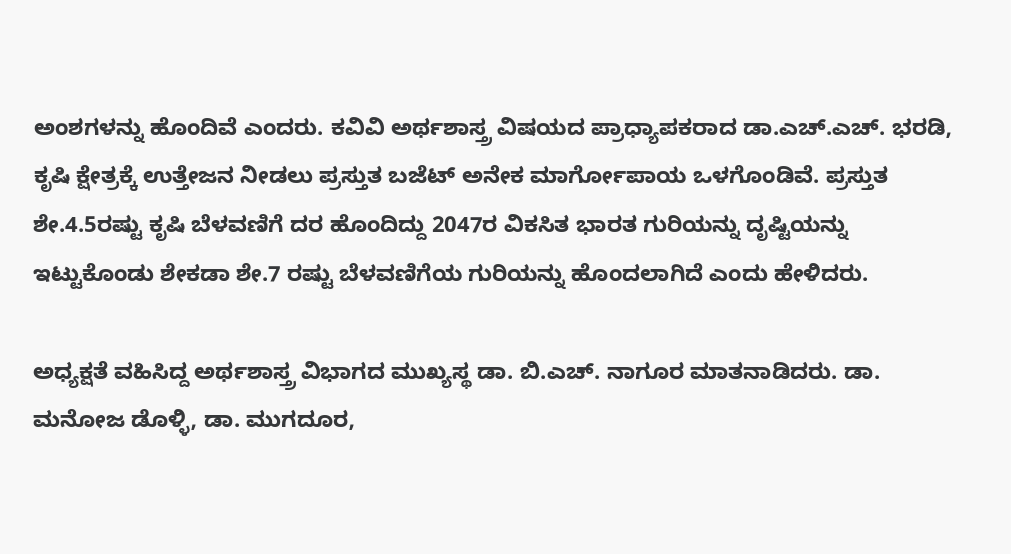ಅಂಶಗಳನ್ನು ಹೊಂದಿವೆ ಎಂದರು. ಕವಿವಿ ಅರ್ಥಶಾಸ್ತ್ರ ವಿಷಯದ ಪ್ರಾಧ್ಯಾಪಕರಾದ ಡಾ.ಎಚ್.ಎಚ್‌. ಭರಡಿ, ಕೃಷಿ ಕ್ಷೇತ್ರಕ್ಕೆ ಉತ್ತೇಜನ ನೀಡಲು ಪ್ರಸ್ತುತ ಬಜೆಟ್ ಅನೇಕ ಮಾರ್ಗೋಪಾಯ ಒಳಗೊಂಡಿವೆ. ಪ್ರಸ್ತುತ ಶೇ.4.5ರಷ್ಟು ಕೃಷಿ ಬೆಳವಣಿಗೆ ದರ ಹೊಂದಿದ್ದು 2047ರ ವಿಕಸಿತ ಭಾರತ ಗುರಿಯನ್ನು ದೃಷ್ಟಿಯನ್ನು ಇಟ್ಟುಕೊಂಡು ಶೇಕಡಾ ಶೇ.7 ರಷ್ಟು ಬೆಳವಣಿಗೆಯ ಗುರಿಯನ್ನು ಹೊಂದಲಾಗಿದೆ ಎಂದು ಹೇಳಿದರು.

ಅಧ್ಯಕ್ಷತೆ ವಹಿಸಿದ್ದ ಅರ್ಥಶಾಸ್ತ್ರ ವಿಭಾಗದ ಮುಖ್ಯಸ್ಥ ಡಾ. ಬಿ.ಎಚ್. ನಾಗೂರ ಮಾತನಾಡಿದರು. ಡಾ. ಮನೋಜ ಡೊಳ್ಳಿ, ಡಾ. ಮುಗದೂರ,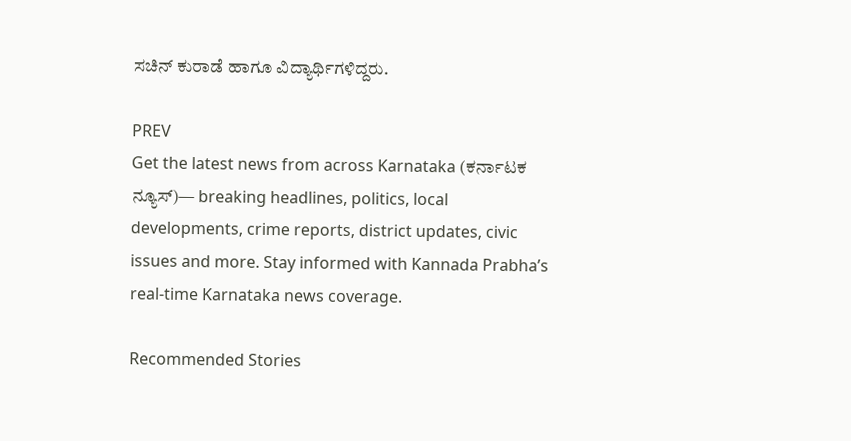ಸಚಿನ್ ಕುರಾಡೆ ಹಾಗೂ ವಿದ್ಯಾರ್ಥಿಗಳಿದ್ದರು.

PREV
Get the latest news from across Karnataka (ಕರ್ನಾಟಕ ನ್ಯೂಸ್)— breaking headlines, politics, local developments, crime reports, district updates, civic issues and more. Stay informed with Kannada Prabha’s real‑time Karnataka news coverage.

Recommended Stories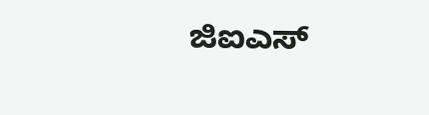ಜಿಐಎಸ್‌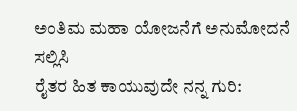ಅಂತಿಮ ಮಹಾ ಯೋಜನೆಗೆ ಅನುಮೋದನೆ ಸಲ್ಲಿಸಿ
ರೈತರ ಹಿತ ಕಾಯುವುದೇ ನನ್ನ ಗುರಿ: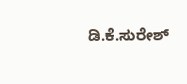ಡಿ.ಕೆ.ಸುರೇಶ್